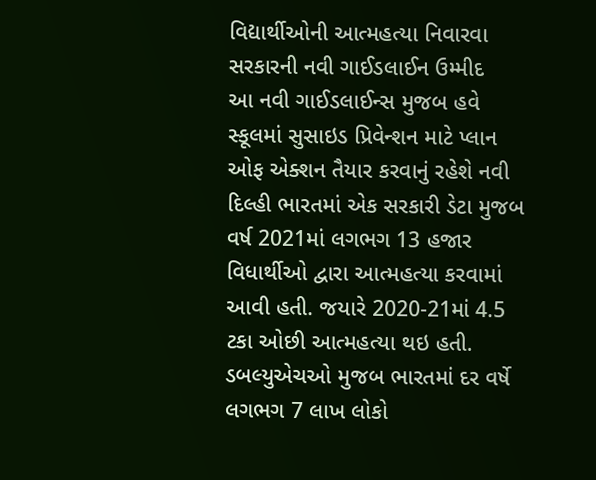વિદ્યાર્થીઓની આત્મહત્યા નિવારવા સરકારની નવી ગાઈડલાઈન ઉમ્મીદ
આ નવી ગાઈડલાઈન્સ મુજબ હવે સ્કૂલમાં સુસાઇડ પ્રિવેન્શન માટે પ્લાન ઓફ એક્શન તૈયાર કરવાનું રહેશે નવી દિલ્હી ભારતમાં એક સરકારી ડેટા મુજબ વર્ષ 2021માં લગભગ 13 હજાર વિધાર્થીઓ દ્વારા આત્મહત્યા કરવામાં આવી હતી. જયારે 2020-21માં 4.5 ટકા ઓછી આત્મહત્યા થઇ હતી. ડબલ્યુએચઓ મુજબ ભારતમાં દર વર્ષે લગભગ 7 લાખ લોકો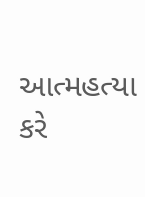આત્મહત્યા કરે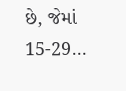છે, જેમાં 15-29…